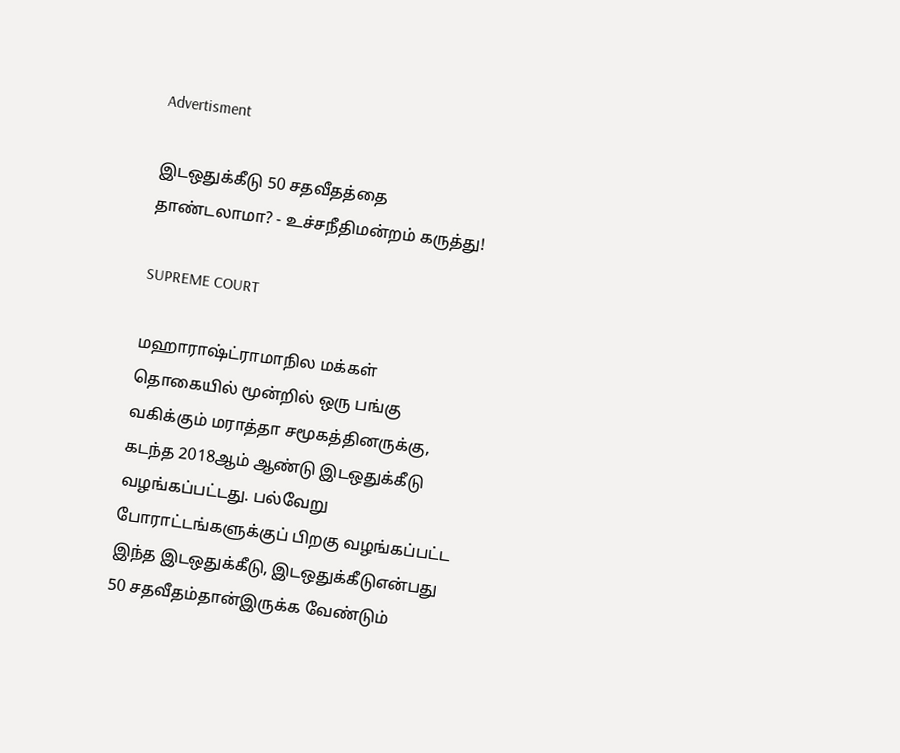Advertisment

இடஒதுக்கீடு 50 சதவீதத்தை தாண்டலாமா? - உச்சநீதிமன்றம் கருத்து!

SUPREME COURT

மஹாராஷ்ட்ராமாநில மக்கள் தொகையில் மூன்றில் ஒரு பங்கு வகிக்கும் மராத்தா சமூகத்தினருக்கு, கடந்த 2018ஆம் ஆண்டு இடஒதுக்கீடு வழங்கப்பட்டது. பல்வேறு போராட்டங்களுக்குப் பிறகு வழங்கப்பட்ட இந்த இடஒதுக்கீடு, இடஒதுக்கீடுஎன்பது 50 சதவீதம்தான்இருக்க வேண்டும்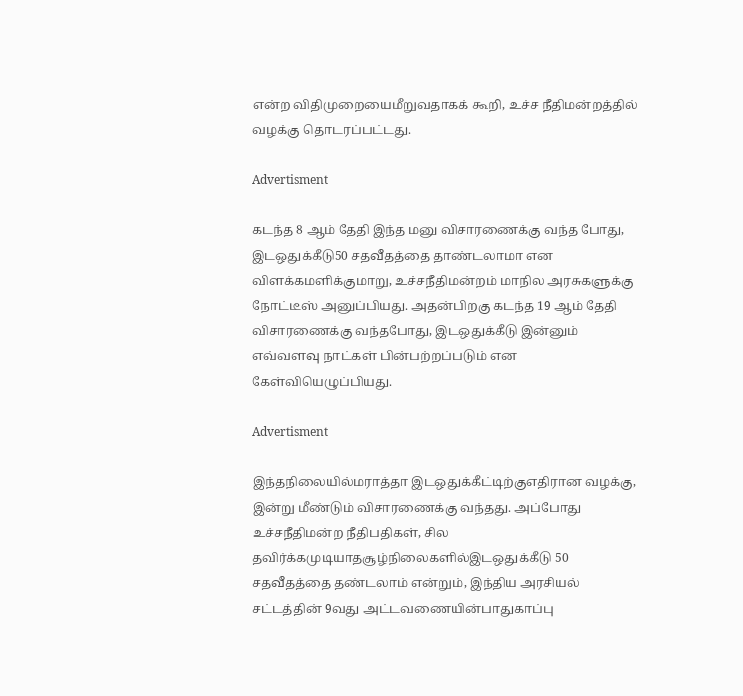என்ற விதிமுறையைமீறுவதாகக் கூறி, உச்ச நீதிமன்றத்தில் வழக்கு தொடரப்பட்டது.

Advertisment

கடந்த 8 ஆம் தேதி இந்த மனு விசாரணைக்கு வந்த போது, இடஒதுக்கீடு50 சதவீதத்தை தாண்டலாமா என விளக்கமளிக்குமாறு, உச்சநீதிமன்றம் மாநில அரசுகளுக்கு நோட்டீஸ் அனுப்பியது. அதன்பிறகு கடந்த 19 ஆம் தேதி விசாரணைக்கு வந்தபோது, இடஒதுக்கீடு இன்னும் எவ்வளவு நாட்கள் பின்பற்றப்படும் என கேள்வியெழுப்பியது.

Advertisment

இந்தநிலையில்மராத்தா இடஒதுக்கீட்டிற்குஎதிரான வழக்கு, இன்று மீண்டும் விசாரணைக்கு வந்தது. அப்போது உச்சநீதிமன்ற நீதிபதிகள், சில தவிர்க்கமுடியாதசூழ்நிலைகளில்இடஒதுக்கீடு 50 சதவீதத்தை தண்டலாம் என்றும், இந்திய அரசியல் சட்டத்தின் 9வது அட்டவணையின்பாதுகாப்பு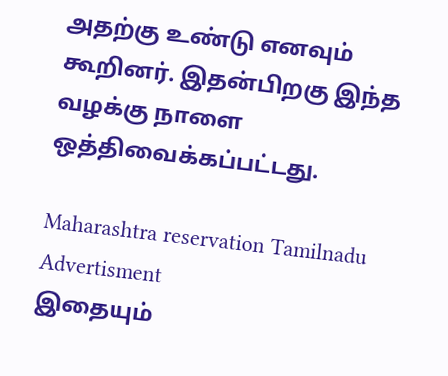அதற்கு உண்டு எனவும் கூறினர். இதன்பிறகு இந்த வழக்கு நாளை ஒத்திவைக்கப்பட்டது.

Maharashtra reservation Tamilnadu
Advertisment
இதையும்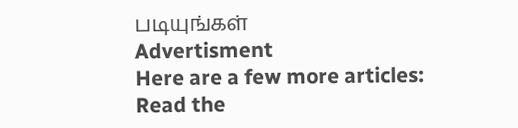படியுங்கள்
Advertisment
Here are a few more articles:
Read the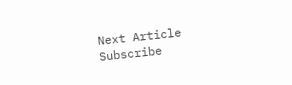Next Article
Subscribe